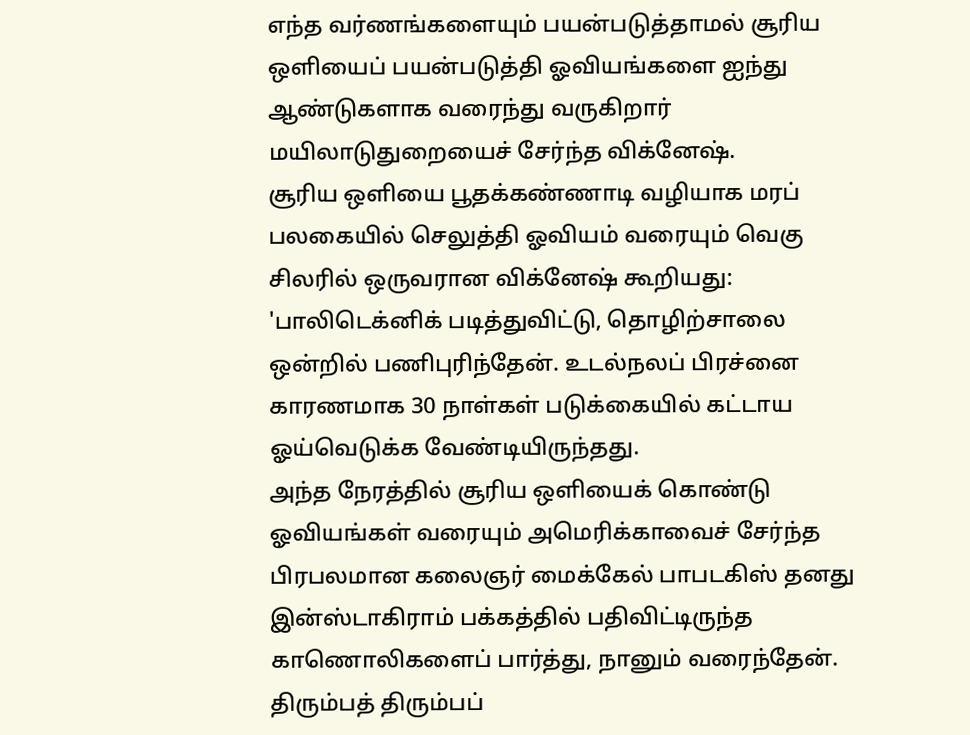எந்த வர்ணங்களையும் பயன்படுத்தாமல் சூரிய ஒளியைப் பயன்படுத்தி ஓவியங்களை ஐந்து ஆண்டுகளாக வரைந்து வருகிறார் மயிலாடுதுறையைச் சேர்ந்த விக்னேஷ்.
சூரிய ஒளியை பூதக்கண்ணாடி வழியாக மரப் பலகையில் செலுத்தி ஓவியம் வரையும் வெகு சிலரில் ஒருவரான விக்னேஷ் கூறியது:
'பாலிடெக்னிக் படித்துவிட்டு, தொழிற்சாலை ஒன்றில் பணிபுரிந்தேன். உடல்நலப் பிரச்னை காரணமாக 30 நாள்கள் படுக்கையில் கட்டாய ஓய்வெடுக்க வேண்டியிருந்தது.
அந்த நேரத்தில் சூரிய ஒளியைக் கொண்டு ஓவியங்கள் வரையும் அமெரிக்காவைச் சேர்ந்த பிரபலமான கலைஞர் மைக்கேல் பாபடகிஸ் தனது இன்ஸ்டாகிராம் பக்கத்தில் பதிவிட்டிருந்த காணொலிகளைப் பார்த்து, நானும் வரைந்தேன். திரும்பத் திரும்பப்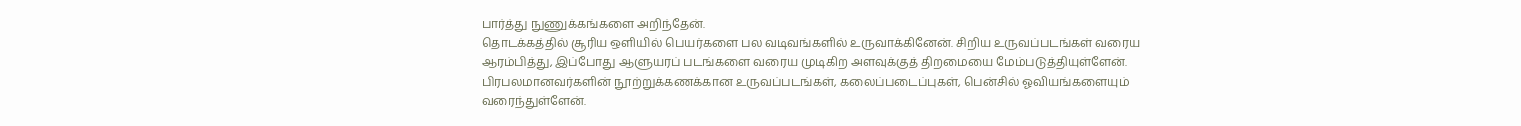பார்த்து நுணுக்கங்களை அறிந்தேன்.
தொடக்கத்தில் சூரிய ஒளியில் பெயர்களை பல வடிவங்களில் உருவாக்கினேன். சிறிய உருவப்படங்கள் வரைய ஆரம்பித்து, இப்போது ஆளுயரப் படங்களை வரைய முடிகிற அளவுக்குத் திறமையை மேம்படுத்தியுள்ளேன். பிரபலமானவர்களின் நூற்றுக்கணக்கான உருவப்படங்கள், கலைப்படைப்புகள், பென்சில் ஓவியங்களையும் வரைந்துள்ளேன்.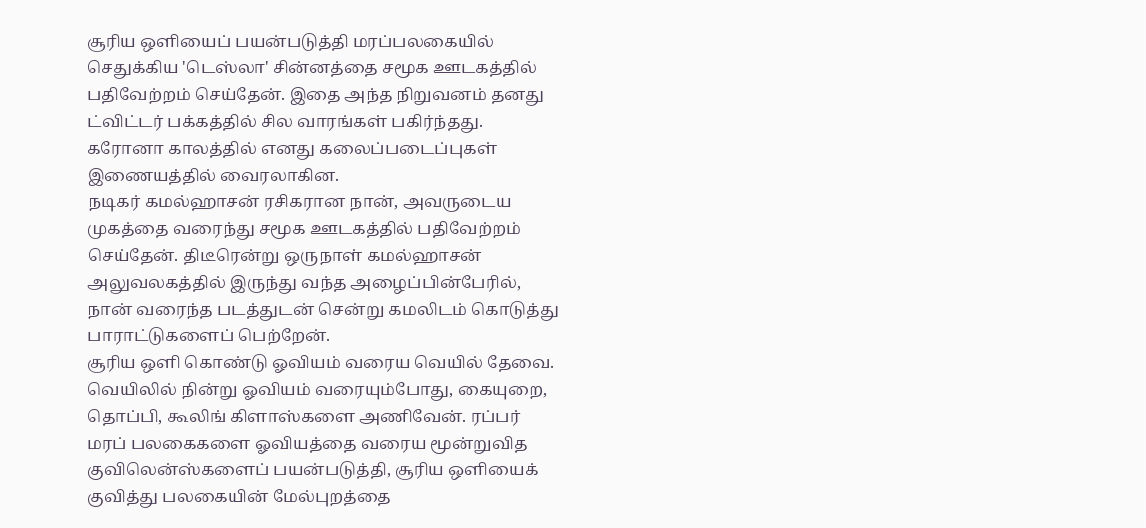சூரிய ஒளியைப் பயன்படுத்தி மரப்பலகையில் செதுக்கிய 'டெஸ்லா' சின்னத்தை சமூக ஊடகத்தில் பதிவேற்றம் செய்தேன். இதை அந்த நிறுவனம் தனது ட்விட்டர் பக்கத்தில் சில வாரங்கள் பகிர்ந்தது. கரோனா காலத்தில் எனது கலைப்படைப்புகள் இணையத்தில் வைரலாகின.
நடிகர் கமல்ஹாசன் ரசிகரான நான், அவருடைய முகத்தை வரைந்து சமூக ஊடகத்தில் பதிவேற்றம் செய்தேன். திடீரென்று ஒருநாள் கமல்ஹாசன் அலுவலகத்தில் இருந்து வந்த அழைப்பின்பேரில், நான் வரைந்த படத்துடன் சென்று கமலிடம் கொடுத்து பாராட்டுகளைப் பெற்றேன்.
சூரிய ஒளி கொண்டு ஓவியம் வரைய வெயில் தேவை. வெயிலில் நின்று ஓவியம் வரையும்போது, கையுறை, தொப்பி, கூலிங் கிளாஸ்களை அணிவேன். ரப்பர் மரப் பலகைகளை ஓவியத்தை வரைய மூன்றுவித குவிலென்ஸ்களைப் பயன்படுத்தி, சூரிய ஒளியைக் குவித்து பலகையின் மேல்புறத்தை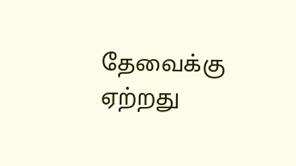தேவைக்கு ஏற்றது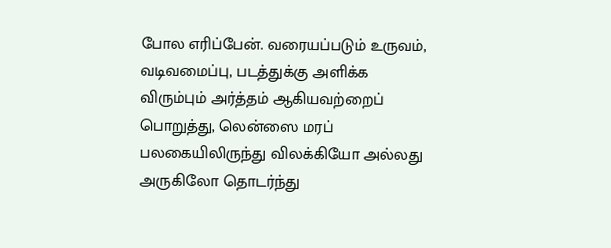போல எரிப்பேன். வரையப்படும் உருவம், வடிவமைப்பு, படத்துக்கு அளிக்க விரும்பும் அர்த்தம் ஆகியவற்றைப் பொறுத்து, லென்ஸை மரப் பலகையிலிருந்து விலக்கியோ அல்லது அருகிலோ தொடர்ந்து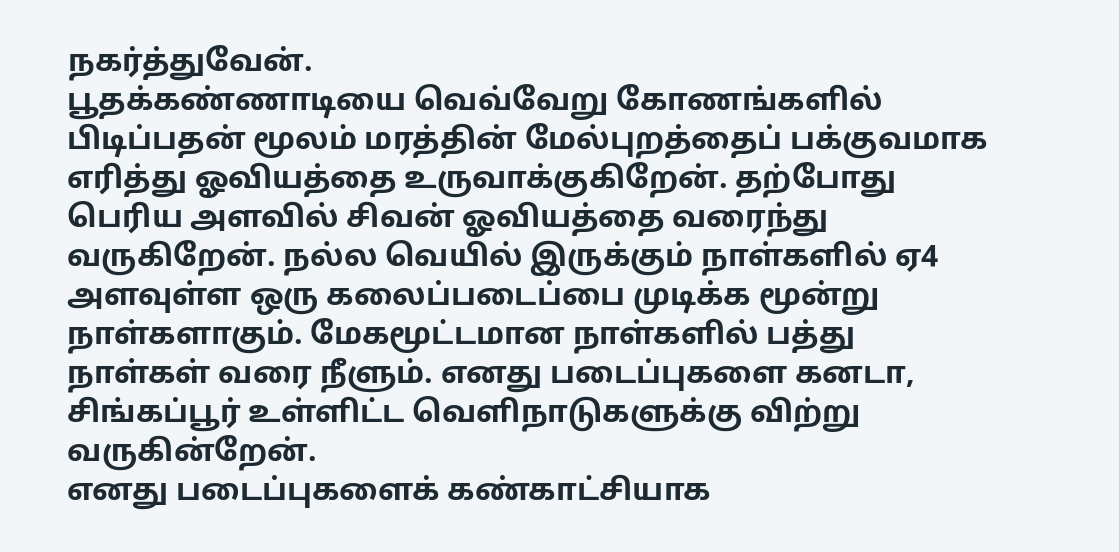நகர்த்துவேன்.
பூதக்கண்ணாடியை வெவ்வேறு கோணங்களில் பிடிப்பதன் மூலம் மரத்தின் மேல்புறத்தைப் பக்குவமாக எரித்து ஓவியத்தை உருவாக்குகிறேன். தற்போது பெரிய அளவில் சிவன் ஓவியத்தை வரைந்து வருகிறேன். நல்ல வெயில் இருக்கும் நாள்களில் ஏ4 அளவுள்ள ஒரு கலைப்படைப்பை முடிக்க மூன்று நாள்களாகும். மேகமூட்டமான நாள்களில் பத்து நாள்கள் வரை நீளும். எனது படைப்புகளை கனடா, சிங்கப்பூர் உள்ளிட்ட வெளிநாடுகளுக்கு விற்று வருகின்றேன்.
எனது படைப்புகளைக் கண்காட்சியாக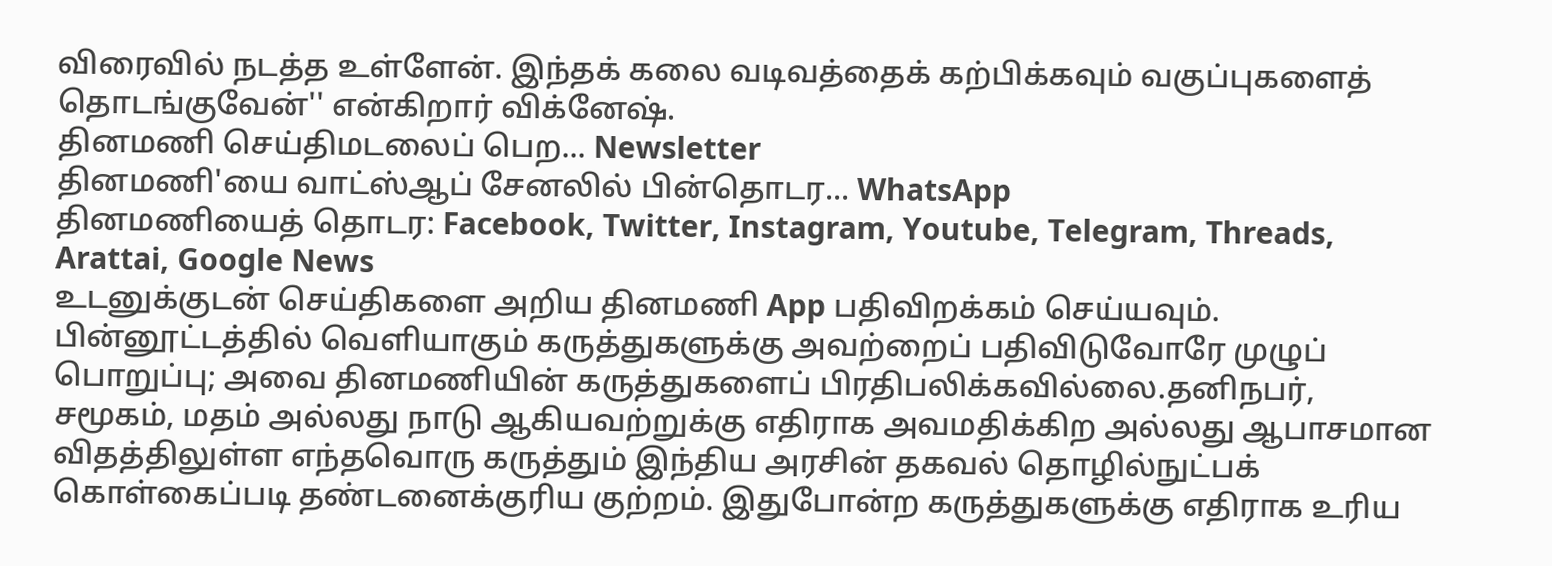விரைவில் நடத்த உள்ளேன். இந்தக் கலை வடிவத்தைக் கற்பிக்கவும் வகுப்புகளைத் தொடங்குவேன்'' என்கிறார் விக்னேஷ்.
தினமணி செய்திமடலைப் பெற... Newsletter
தினமணி'யை வாட்ஸ்ஆப் சேனலில் பின்தொடர... WhatsApp
தினமணியைத் தொடர: Facebook, Twitter, Instagram, Youtube, Telegram, Threads, Arattai, Google News
உடனுக்குடன் செய்திகளை அறிய தினமணி App பதிவிறக்கம் செய்யவும்.
பின்னூட்டத்தில் வெளியாகும் கருத்துகளுக்கு அவற்றைப் பதிவிடுவோரே முழுப் பொறுப்பு; அவை தினமணியின் கருத்துகளைப் பிரதிபலிக்கவில்லை.தனிநபர், சமூகம், மதம் அல்லது நாடு ஆகியவற்றுக்கு எதிராக அவமதிக்கிற அல்லது ஆபாசமான விதத்திலுள்ள எந்தவொரு கருத்தும் இந்திய அரசின் தகவல் தொழில்நுட்பக் கொள்கைப்படி தண்டனைக்குரிய குற்றம். இதுபோன்ற கருத்துகளுக்கு எதிராக உரிய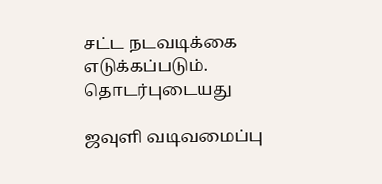சட்ட நடவடிக்கை எடுக்கப்படும்.
தொடர்புடையது

ஜவுளி வடிவமைப்பு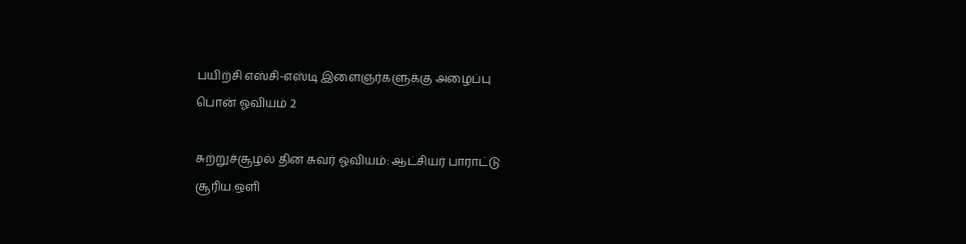பயிற்சி எஸ்சி-எஸ்டி இளைஞர்களுக்கு அழைப்பு
பொன் ஓவியம் 2

சுற்றுச்சூழல் தின சுவர் ஓவியம்: ஆட்சியர் பாராட்டு
சூரிய ஒளி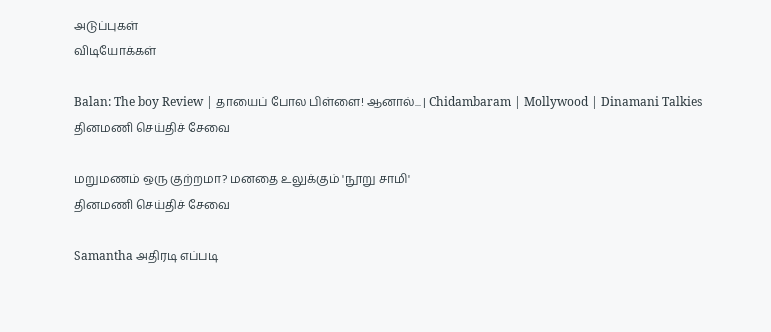அடுப்புகள்
விடியோக்கள்

Balan: The boy Review | தாயைப் போல பிள்ளை! ஆனால்... | Chidambaram | Mollywood | Dinamani Talkies
தினமணி செய்திச் சேவை

மறுமணம் ஒரு குற்றமா? மனதை உலுக்கும் 'நூறு சாமி'
தினமணி செய்திச் சேவை

Samantha அதிரடி எப்படி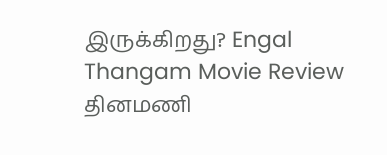இருக்கிறது? Engal Thangam Movie Review
தினமணி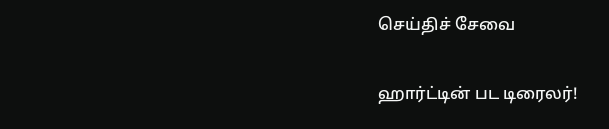செய்திச் சேவை

ஹார்ட்டின் பட டிரைலர்!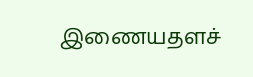இணையதளச்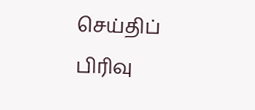செய்திப் பிரிவு